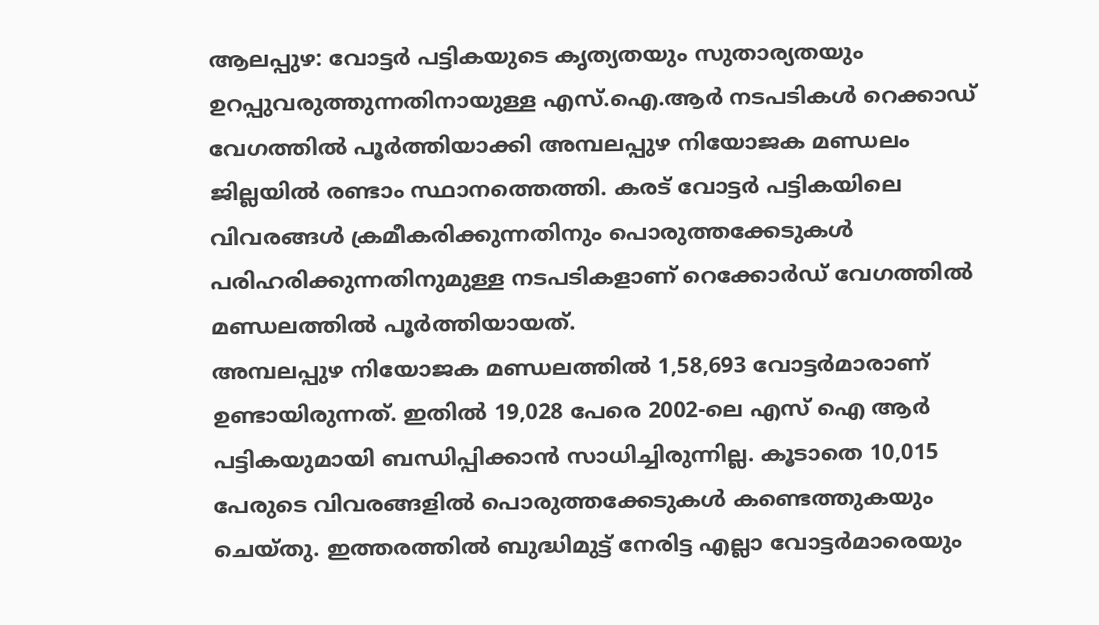ആലപ്പുഴ: വോട്ടർ പട്ടികയുടെ കൃത്യതയും സുതാര്യതയും ഉറപ്പുവരുത്തുന്നതിനായുള്ള എസ്.ഐ.ആർ നടപടികൾ റെക്കാഡ് വേഗത്തിൽ പൂർത്തിയാക്കി അമ്പലപ്പുഴ നിയോജക മണ്ഡലം ജില്ലയിൽ രണ്ടാം സ്ഥാനത്തെത്തി. കരട് വോട്ടർ പട്ടികയിലെ വിവരങ്ങൾ ക്രമീകരിക്കുന്നതിനും പൊരുത്തക്കേടുകൾ പരിഹരിക്കുന്നതിനുമുള്ള നടപടികളാണ് റെക്കോർഡ് വേഗത്തിൽ മണ്ഡലത്തിൽ പൂർത്തിയായത്.
അമ്പലപ്പുഴ നിയോജക മണ്ഡലത്തിൽ 1,58,693 വോട്ടർമാരാണ് ഉണ്ടായിരുന്നത്. ഇതിൽ 19,028 പേരെ 2002-ലെ എസ് ഐ ആർ പട്ടികയുമായി ബന്ധിപ്പിക്കാൻ സാധിച്ചിരുന്നില്ല. കൂടാതെ 10,015 പേരുടെ വിവരങ്ങളിൽ പൊരുത്തക്കേടുകൾ കണ്ടെത്തുകയും ചെയ്തു. ഇത്തരത്തിൽ ബുദ്ധിമുട്ട് നേരിട്ട എല്ലാ വോട്ടർമാരെയും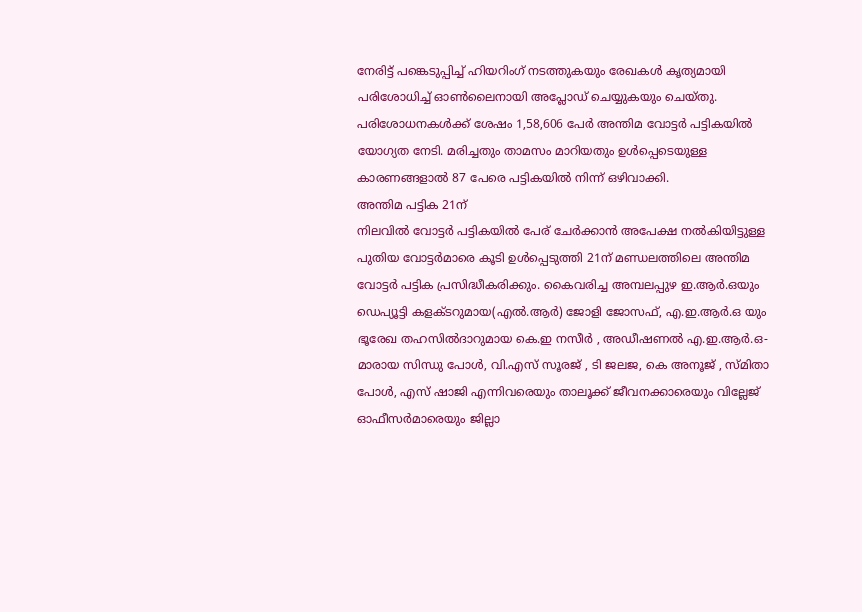നേരിട്ട് പങ്കെടുപ്പിച്ച് ഹിയറിംഗ് നടത്തുകയും രേഖകൾ കൃത്യമായി പരിശോധിച്ച് ഓൺലൈനായി അപ്ലോഡ് ചെയ്യുകയും ചെയ്തു. പരിശോധനകൾക്ക് ശേഷം 1,58,606 പേർ അന്തിമ വോട്ടർ പട്ടികയിൽ യോഗ്യത നേടി. മരിച്ചതും താമസം മാറിയതും ഉൾപ്പെടെയുള്ള കാരണങ്ങളാൽ 87 പേരെ പട്ടികയിൽ നിന്ന് ഒഴിവാക്കി.
അന്തിമ പട്ടിക 21ന്
നിലവിൽ വോട്ടർ പട്ടികയിൽ പേര് ചേർക്കാൻ അപേക്ഷ നൽകിയിട്ടുള്ള പുതിയ വോട്ടർമാരെ കൂടി ഉൾപ്പെടുത്തി 21ന് മണ്ഡലത്തിലെ അന്തിമ വോട്ടർ പട്ടിക പ്രസിദ്ധീകരിക്കും. കൈവരിച്ച അമ്പലപ്പുഴ ഇ.ആർ.ഒയും ഡെപ്യൂട്ടി കളക്ടറുമായ(എൽ.ആർ) ജോളി ജോസഫ്, എ.ഇ.ആർ.ഒ യും ഭൂരേഖ തഹസിൽദാറുമായ കെ.ഇ നസീർ , അഡീഷണൽ എ.ഇ.ആർ.ഒ-മാരായ സിന്ധു പോൾ, വി.എസ് സൂരജ് , ടി ജലജ, കെ അനൂജ് , സ്മിതാ പോൾ, എസ് ഷാജി എന്നിവരെയും താലൂക്ക് ജീവനക്കാരെയും വില്ലേജ് ഓഫീസർമാരെയും ജില്ലാ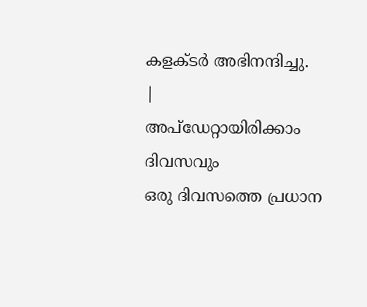കളക്ടർ അഭിനന്ദിച്ചു.
|
അപ്ഡേറ്റായിരിക്കാം ദിവസവും
ഒരു ദിവസത്തെ പ്രധാന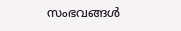സംഭവങ്ങൾ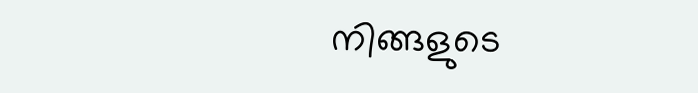നിങ്ങളുടെ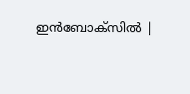ഇൻബോക്സിൽ |